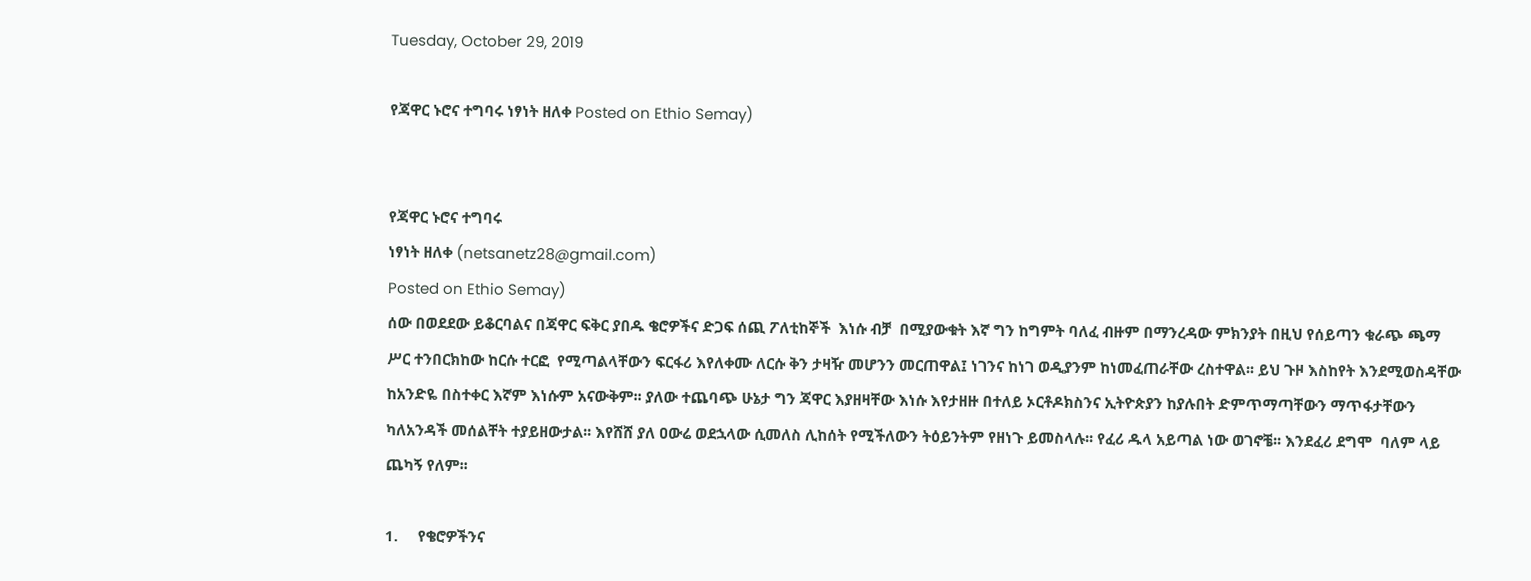Tuesday, October 29, 2019

የጃዋር ኑሮና ተግባሩ ነፃነት ዘለቀ Posted on Ethio Semay)


የጃዋር ኑሮና ተግባሩ
ነፃነት ዘለቀ (netsanetz28@gmail.com)
Posted on Ethio Semay)
ሰው በወደደው ይቆርባልና በጃዋር ፍቅር ያበዱ ቄሮዎችና ድጋፍ ሰጪ ፖለቲከኞች  እነሱ ብቻ  በሚያውቁት እኛ ግን ከግምት ባለፈ ብዙም በማንረዳው ምክንያት በዚህ የሰይጣን ቁራጭ ጫማ ሥር ተንበርክከው ከርሱ ተርፎ  የሚጣልላቸውን ፍርፋሪ እየለቀሙ ለርሱ ቅን ታዛዥ መሆንን መርጠዋል፤ ነገንና ከነገ ወዲያንም ከነመፈጠራቸው ረስተዋል፡፡ ይህ ጉዞ እስከየት እንደሚወስዳቸው ከአንድዬ በስተቀር እኛም እነሱም አናውቅም፡፡ ያለው ተጨባጭ ሁኔታ ግን ጃዋር እያዘዛቸው እነሱ እየታዘዙ በተለይ ኦርቶዶክስንና ኢትዮጵያን ከያሉበት ድምጥማጣቸውን ማጥፋታቸውን ካለአንዳች መሰልቸት ተያይዘውታል፡፡ እየሸሸ ያለ ዐውሬ ወደኋላው ሲመለስ ሊከሰት የሚችለውን ትዕይንትም የዘነጉ ይመስላሉ፡፡ የፈሪ ዱላ አይጣል ነው ወገኖቼ፡፡ እንደፈሪ ደግሞ  ባለም ላይ ጨካኝ የለም፡፡

1.     የቄሮዎችንና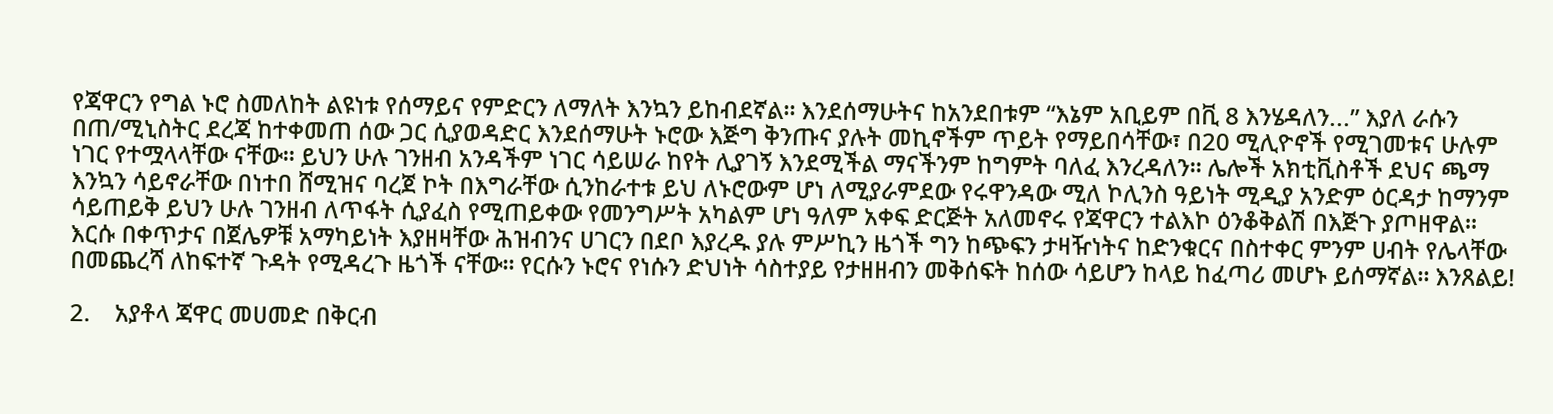የጃዋርን የግል ኑሮ ስመለከት ልዩነቱ የሰማይና የምድርን ለማለት እንኳን ይከብደኛል፡፡ እንደሰማሁትና ከአንደበቱም “እኔም አቢይም በቪ 8 እንሄዳለን...” እያለ ራሱን በጠ/ሚኒስትር ደረጃ ከተቀመጠ ሰው ጋር ሲያወዳድር እንደሰማሁት ኑሮው እጅግ ቅንጡና ያሉት መኪኖችም ጥይት የማይበሳቸው፣ በ20 ሚሊዮኖች የሚገመቱና ሁሉም ነገር የተሟላላቸው ናቸው፡፡ ይህን ሁሉ ገንዘብ አንዳችም ነገር ሳይሠራ ከየት ሊያገኝ እንደሚችል ማናችንም ከግምት ባለፈ እንረዳለን፡፡ ሌሎች አክቲቪስቶች ደህና ጫማ እንኳን ሳይኖራቸው በነተበ ሸሚዝና ባረጀ ኮት በእግራቸው ሲንከራተቱ ይህ ለኑሮውም ሆነ ለሚያራምደው የሩዋንዳው ሚለ ኮሊንስ ዓይነት ሚዲያ አንድም ዕርዳታ ከማንም ሳይጠይቅ ይህን ሁሉ ገንዘብ ለጥፋት ሲያፈስ የሚጠይቀው የመንግሥት አካልም ሆነ ዓለም አቀፍ ድርጅት አለመኖሩ የጃዋርን ተልእኮ ዕንቆቅልሽ በእጅጉ ያጦዘዋል፡፡ እርሱ በቀጥታና በጀሌዎቹ አማካይነት እያዘዛቸው ሕዝብንና ሀገርን በደቦ እያረዱ ያሉ ምሥኪን ዜጎች ግን ከጭፍን ታዛዥነትና ከድንቁርና በስተቀር ምንም ሀብት የሌላቸው በመጨረሻ ለከፍተኛ ጉዳት የሚዳረጉ ዜጎች ናቸው፡፡ የርሱን ኑሮና የነሱን ድህነት ሳስተያይ የታዘዘብን መቅሰፍት ከሰው ሳይሆን ከላይ ከፈጣሪ መሆኑ ይሰማኛል፡፡ እንጸልይ!

2.    አያቶላ ጃዋር መሀመድ በቅርብ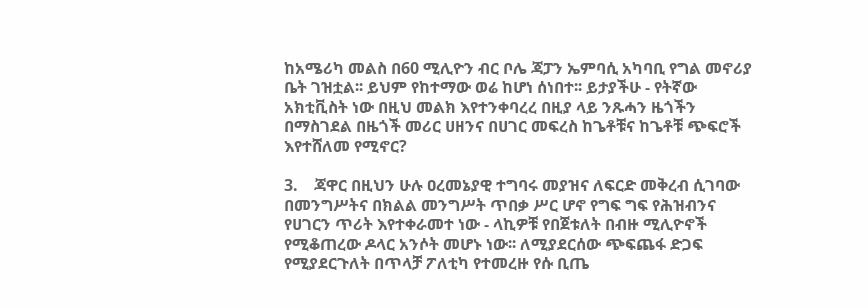ከአሜሪካ መልስ በ60 ሚሊዮን ብር ቦሌ ጃፓን ኤምባሲ አካባቢ የግል መኖሪያ ቤት ገዝቷል፡፡ ይህም የከተማው ወሬ ከሆነ ሰነበተ፡፡ ይታያችሁ - የትኛው አክቲቪስት ነው በዚህ መልክ እየተንቀባረረ በዚያ ላይ ንጹሓን ዜጎችን በማስገደል በዜጎች መሪር ሀዘንና በሀገር መፍረስ ከጌቶቹና ከጌቶቹ ጭፍሮች እየተሸለመ የሚኖር?

3.    ጃዋር በዚህን ሁሉ ዐረመኔያዊ ተግባሩ መያዝና ለፍርድ መቅረብ ሲገባው በመንግሥትና በክልል መንግሥት ጥበቃ ሥር ሆኖ የግፍ ግፍ የሕዝብንና የሀገርን ጥሪት እየተቀራመተ ነው - ላኪዎቹ የበጀቱለት በብዙ ሚሊዮኖች የሚቆጠረው ዶላር አንሶት መሆኑ ነው፡፡ ለሚያደርሰው ጭፍጨፋ ድጋፍ የሚያደርጉለት በጥላቻ ፖለቲካ የተመረዙ የሱ ቢጤ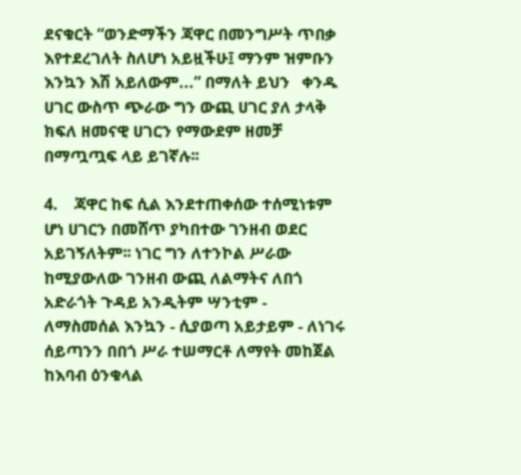ደናቁርት “ወንድማችን ጃዋር በመንግሥት ጥበቃ እየተደረገለት ስለሆነ አይዟችሁ፤ ማንም ዝምቡን እንኳን እሽ አይለውም...” በማለት ይህን   ቀንዱ ሀገር ውስጥ ጭራው ግን ውጪ ሀገር ያለ ታላቅ ክፍለ ዘመናዊ ሀገርን የማውደም ዘመቻ በማጧጧፍ ላይ ይገኛሉ፡፡

4.    ጃዋር ከፍ ሲል እንደተጠቀሰው ተሰሚነቱም ሆነ ሀገርን በመሸጥ ያካበተው ገንዘብ ወደር አይገኝለትም፡፡ ነገር ግን ለተንኮል ሥራው ከሚያውለው ገንዘብ ውጪ ለልማትና ለበጎ አድራጎት ጉዳይ አንዲትም ሣንቲም - ለማስመሰል እንኳን - ሲያወጣ አይታይም - ለነገሩ ሰይጣንን በበጎ ሥራ ተሠማርቶ ለማየት መከጀል ከእባብ ዕንቁላል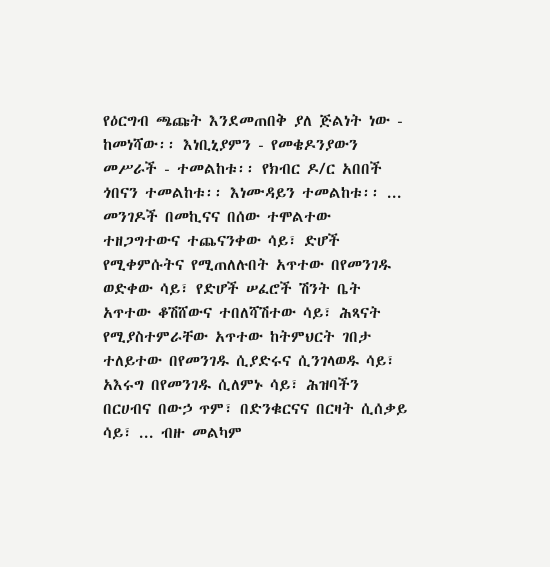የዕርግብ ጫጩት እንደመጠበቅ ያለ ጅልነት ነው - ከመነሻው፡፡ እነቢኒያምን - የመቄዶንያውን መሥራች - ተመልከቱ፡፡ የክብር ዶ/ር አበበች ጎበናን ተመልከቱ፡፡ እነሙዳይን ተመልከቱ፡፡ ... መንገዶች በመኪናና በሰው ተሞልተው ተዘጋግተውና ተጨናንቀው ሳይ፣ ድሆች የሚቀምሱትና የሚጠለሉበት አጥተው በየመንገዱ ወድቀው ሳይ፣ የድሆች ሠፈሮች ሽንት ቤት አጥተው ቆሽሸውና ተበለሻሽተው ሳይ፣ ሕጻናት የሚያስተምራቸው አጥተው ከትምህርት ገበታ ተለይተው በየመንገዱ ሲያድሩና ሲንገላወዱ ሳይ፣ አእሩግ በየመንገዱ ሲለምኑ ሳይ፣ ሕዝባችን በርሀብና በውኃ ጥም፣ በድንቁርናና በርዛት ሲሰቃይ ሳይ፣ ... ብዙ መልካም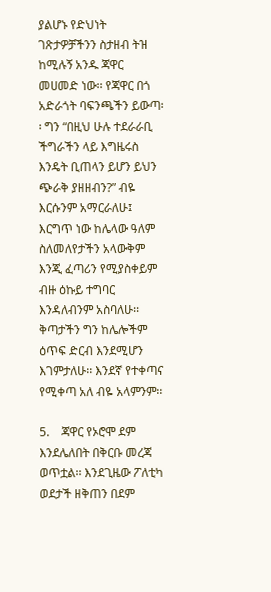ያልሆኑ የድህነት ገጽታዎቻችንን ስታዘብ ትዝ ከሚሉኝ አንዱ ጃዋር መሀመድ ነው፡፡ የጃዋር በጎ አድራጎት ባፍንጫችን ይውጣ፡፡ ግን “በዚህ ሁሉ ተደራራቢ ችግራችን ላይ እግዜሩስ እንዴት ቢጠላን ይሆን ይህን ጭራቅ ያዘዘብን?” ብዬ እርሱንም አማርራለሁ፤ እርግጥ ነው ከሌላው ዓለም ስለመለየታችን አላውቅም እንጂ ፈጣሪን የሚያስቀይም ብዙ ዕኩይ ተግባር እንዳለብንም አስባለሁ፡፡ ቅጣታችን ግን ከሌሎችም ዕጥፍ ድርብ እንደሚሆን እገምታለሁ፡፡ እንደኛ የተቀጣና የሚቀጣ አለ ብዬ አላምንም፡፡

5.    ጃዋር የኦሮሞ ደም እንደሌለበት በቅርቡ መረጃ ወጥቷል፡፡ እንደጊዜው ፖለቲካ ወደታች ዘቅጠን በደም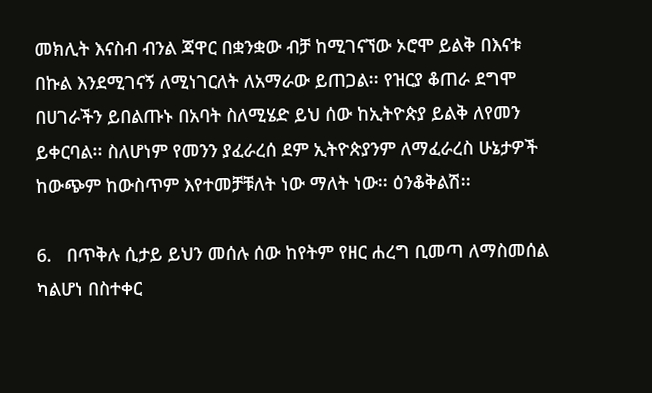መክሊት እናስብ ብንል ጃዋር በቋንቋው ብቻ ከሚገናኘው ኦሮሞ ይልቅ በእናቱ በኩል እንደሚገናኝ ለሚነገርለት ለአማራው ይጠጋል፡፡ የዝርያ ቆጠራ ደግሞ በሀገራችን ይበልጡኑ በአባት ስለሚሄድ ይህ ሰው ከኢትዮጵያ ይልቅ ለየመን ይቀርባል፡፡ ስለሆነም የመንን ያፈራረሰ ደም ኢትዮጵያንም ለማፈራረስ ሁኔታዎች ከውጭም ከውስጥም እየተመቻቹለት ነው ማለት ነው፡፡ ዕንቆቅልሽ፡፡

6.   በጥቅሉ ሲታይ ይህን መሰሉ ሰው ከየትም የዘር ሐረግ ቢመጣ ለማስመሰል ካልሆነ በስተቀር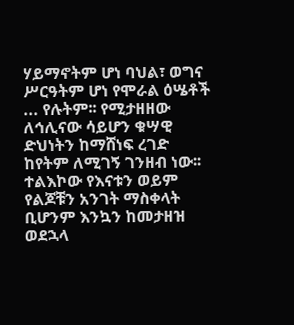ሃይማኖትም ሆነ ባህል፣ ወግና ሥርዓትም ሆነ የሞራል ዕሤቶች ... የሉትም፡፡ የሚታዘዘው ለኅሊናው ሳይሆን ቁሣዊ ድህነትን ከማሸነፍ ረገድ ከየትም ለሚገኝ ገንዘብ ነው፡፡ ተልእኮው የእናቱን ወይም የልጆቹን አንገት ማስቀላት ቢሆንም እንኳን ከመታዘዝ ወደኋላ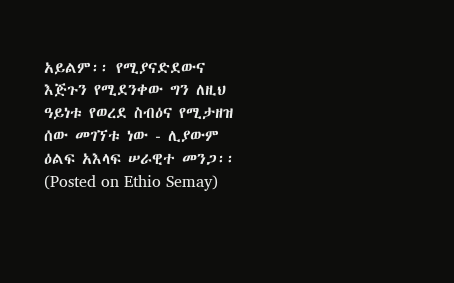አይልም፡፡ የሚያናድደውና እጅጉን የሚደንቀው ግን ለዚህ ዓይነቱ የወረደ ስብዕና የሚታዘዝ ሰው መገኘቱ ነው - ሊያውም ዕልፍ አእላፍ ሠራዊተ መንጋ፡፡ (Posted on Ethio Semay)